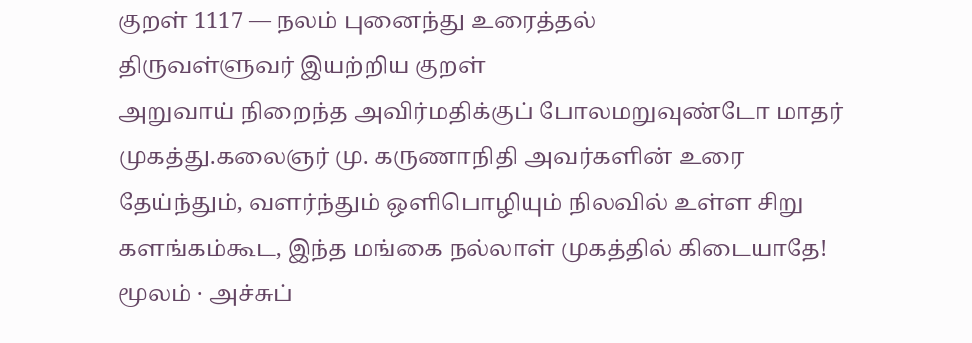குறள் 1117 — நலம் புனைந்து உரைத்தல்
திருவள்ளுவர் இயற்றிய குறள்
அறுவாய் நிறைந்த அவிர்மதிக்குப் போலமறுவுண்டோ மாதர் முகத்து.கலைஞர் மு. கருணாநிதி அவர்களின் உரை
தேய்ந்தும், வளர்ந்தும் ஒளிபொழியும் நிலவில் உள்ள சிறு களங்கம்கூட, இந்த மங்கை நல்லாள் முகத்தில் கிடையாதே!
மூலம் · அச்சுப்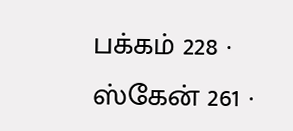பக்கம் 228 · ஸ்கேன் 261 ·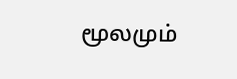மூலமும்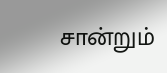சான்றும்